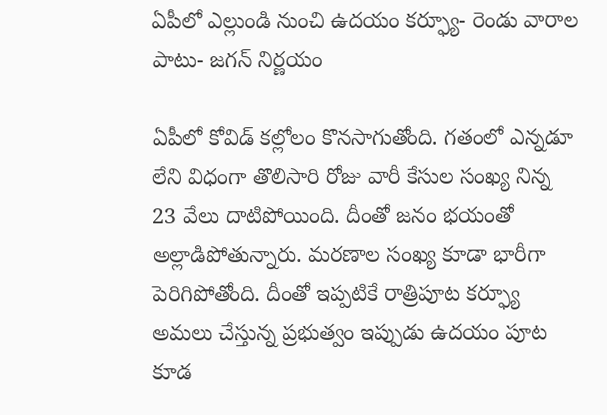ఏపీలో ఎల్లుండి నుంచి ఉదయం కర్ఫ్యూ- రెండు వారాల పాటు- జగన్ నిర్ణయం

ఏపీలో కోవిడ్‌ కల్లోలం కొనసాగుతోంది. గతంలో ఎన్నడూ లేని విధంగా తొలిసారి రోజు వారీ కేసుల సంఖ్య నిన్న 23 వేలు దాటిపోయింది. దీంతో జనం భయంతో అల్లాడిపోతున్నారు. మరణాల సంఖ్య కూడా భారీగా పెరిగిపోతోంది. దీంతో ఇప్పటికే రాత్రిపూట కర్ఫ్యూ అమలు చేస్తున్న ప్రభుత్వం ఇప్పుడు ఉదయం పూట కూడ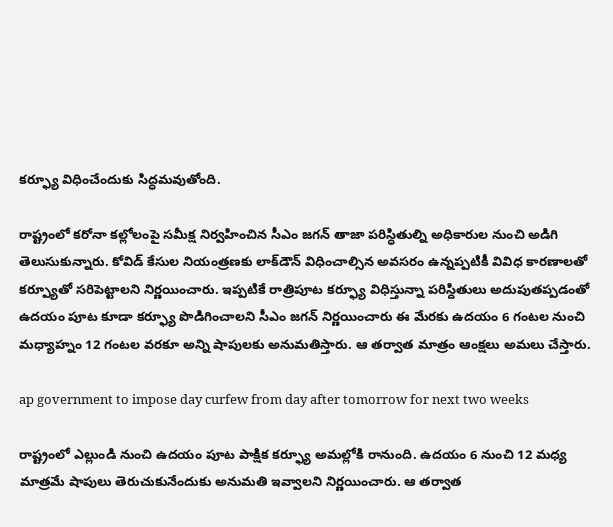కర్ఫ్యూ విధించేందుకు సిద్ధమవుతోంది.

రాష్ట్రంలో కరోనా కల్లోలంపై సమీక్ష నిర్వహించిన సీఎం జగన్ తాజా పరిస్ధితుల్ని అధికారుల నుంచి అడిగి తెలుసుకున్నారు. కోవిడ్‌ కేసుల నియంత్రణకు లాక్‌డౌన్‌ విధించాల్సిన అవసరం ఉన్నప్పటికీ వివిధ కారణాలతో కర్ప్యూతో సరిపెట్టాలని నిర్ణయించారు. ఇప్పటికే రాత్రిపూట కర్ఫ్యూ విధిస్తున్నా పరిస్దితులు అదుపుతప్పడంతో ఉదయం పూట కూడా కర్ఫ్యూ పొడిగించాలని సీఎం జగన్ నిర్ణయించారు ఈ మేరకు ఉదయం 6 గంటల నుంచి మధ్యాహ్నం 12 గంటల వరకూ అన్ని షాపులకు అనుమతిస్తారు. ఆ తర్వాత మాత్రం ఆంక్షలు అమలు చేస్తారు.

ap government to impose day curfew from day after tomorrow for next two weeks

రాష్ట్రంలో ఎల్లుండి నుంచి ఉదయం పూట పాక్షిక కర్ఫ్యూ అమల్లోకి రానుంది. ఉదయం 6 నుంచి 12 మధ్య మాత్రమే షాపులు తెరుచుకునేందుకు అనుమతి ఇవ్వాలని నిర్ణయించారు. ఆ తర్వాత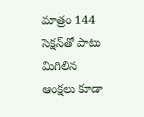మాత్రం 144 సెక్షన్‌తో పాటు మిగిలిన ఆంక్షలు కూడా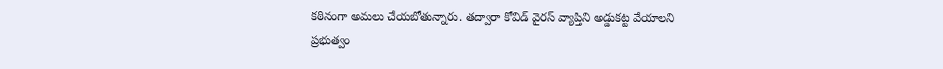కఠినంగా అమలు చేయబోతున్నారు. తద్వారా కోవిడ్ వైరస్‌ వ్యాప్తిని అడ్డుకట్ట వేయాలని ప్రభుత్వం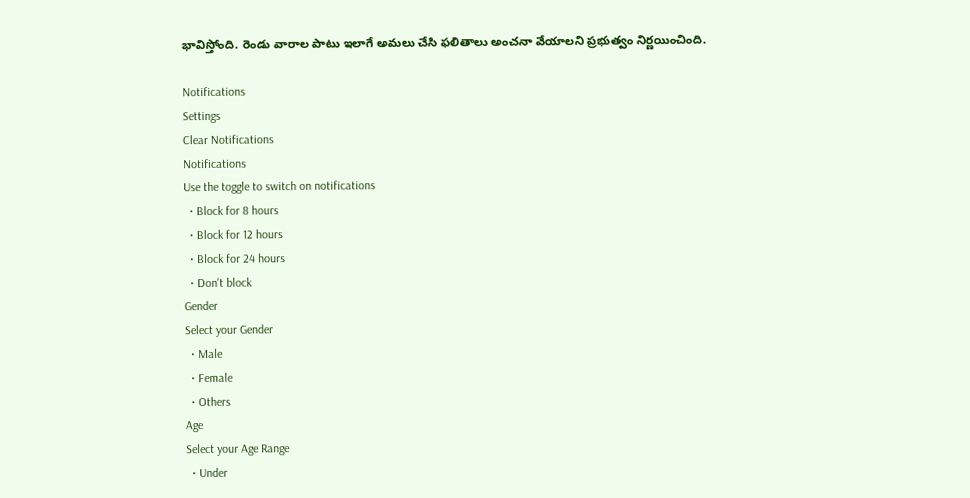భావిస్తోంది. రెండు వారాల పాటు ఇలాగే అమలు చేసి ఫలితాలు అంచనా వేయాలని ప్రభుత్వం నిర్ణయించింది.

Notifications
Settings
Clear Notifications
Notifications
Use the toggle to switch on notifications
  • Block for 8 hours
  • Block for 12 hours
  • Block for 24 hours
  • Don't block
Gender
Select your Gender
  • Male
  • Female
  • Others
Age
Select your Age Range
  • Under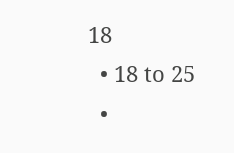18
  • 18 to 25
  •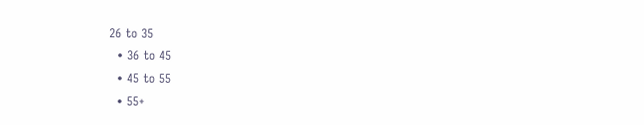26 to 35
  • 36 to 45
  • 45 to 55
  • 55+